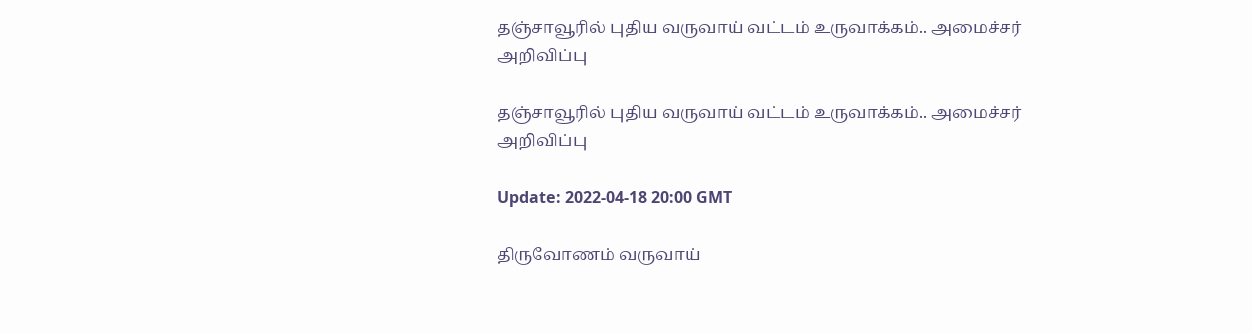தஞ்சாவூரில் புதிய வருவாய் வட்டம் உருவாக்கம்.. அமைச்சர் அறிவிப்பு

தஞ்சாவூரில் புதிய வருவாய் வட்டம் உருவாக்கம்.. அமைச்சர் அறிவிப்பு

Update: 2022-04-18 20:00 GMT

திருவோணம் வருவாய்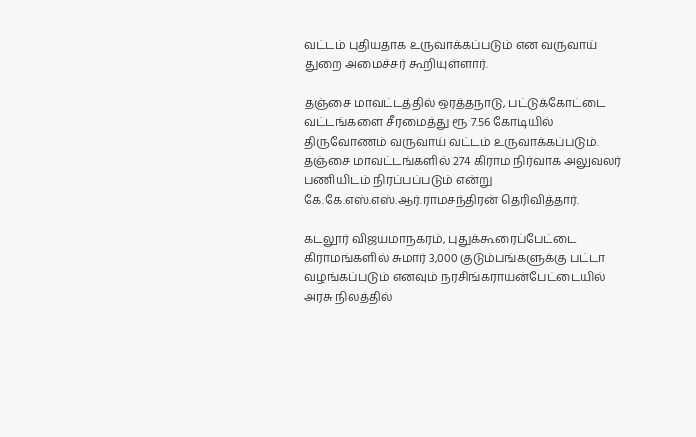வட்டம் புதியதாக உருவாக்கப்படும் என வருவாய் துறை அமைச்சர் கூறியுள்ளார்.

தஞ்சை மாவட்டத்தில் ஒரத்தநாடு, பட்டுக்கோட்டை வட்டங்களை சீரமைத்து ரூ 7.56 கோடியில் திருவோணம் வருவாய் வட்டம் உருவாக்கப்படும். தஞ்சை மாவட்டங்களில் 274 கிராம நிர்வாக அலுவலர் பணியிடம் நிரப்பப்படும் என்று கே.கே.எஸ்.எஸ்.ஆர்.ராமசந்திரன் தெரிவித்தார்.

கடலூர் விஜயமாநகரம், புதுக்கூரைப்பேட்டை கிராமங்களில் சுமார் 3,000 குடும்பங்களுக்கு பட்டா வழங்கப்படும் எனவும் நரசிங்கராயன்பேட்டையில் அரசு நிலத்தில்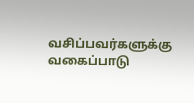வசிப்பவர்களுக்கு வகைப்பாடு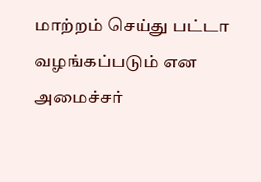மாற்றம் செய்து பட்டா வழங்கப்படும் என அமைச்சர்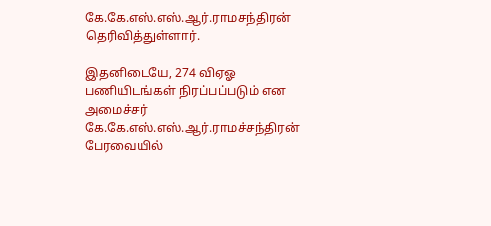கே.கே.எஸ்.எஸ்.ஆர்.ராமசந்திரன் தெரிவித்துள்ளார்.

இதனிடையே, 274 விஏஓ பணியிடங்கள் நிரப்பப்படும் என அமைச்சர் கே.கே.எஸ்.எஸ்.ஆர்.ராமச்சந்திரன் பேரவையில்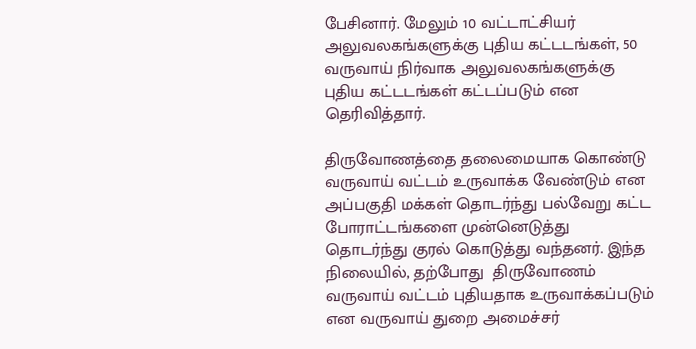பேசினார். மேலும் 10 வட்டாட்சியர் அலுவலகங்களுக்கு புதிய கட்டடங்கள், 50 வருவாய் நிர்வாக அலுவலகங்களுக்கு புதிய கட்டடங்கள் கட்டப்படும் என தெரிவித்தார்.

திருவோணத்தை தலைமையாக கொண்டு வருவாய் வட்டம் உருவாக்க வேண்டும் என அப்பகுதி மக்கள் தொடர்ந்து பல்வேறு கட்ட போராட்டங்களை முன்னெடுத்து தொடர்ந்து குரல் கொடுத்து வந்தனர். இந்த நிலையில், தற்போது  திருவோணம் வருவாய் வட்டம் புதியதாக உருவாக்கப்படும் என வருவாய் துறை அமைச்சர்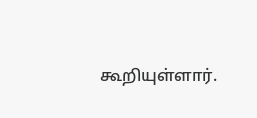கூறியுள்ளார்.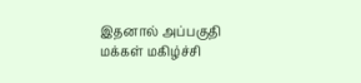இதனால் அப்பகுதி மக்கள் மகிழ்ச்சி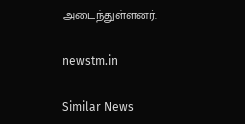அடைந்துள்ளனர்.

newstm.in

Similar News